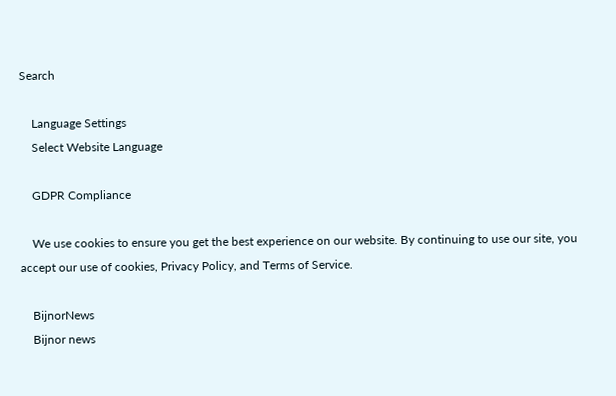Search

    Language Settings
    Select Website Language

    GDPR Compliance

    We use cookies to ensure you get the best experience on our website. By continuing to use our site, you accept our use of cookies, Privacy Policy, and Terms of Service.

    BijnorNews
    Bijnor news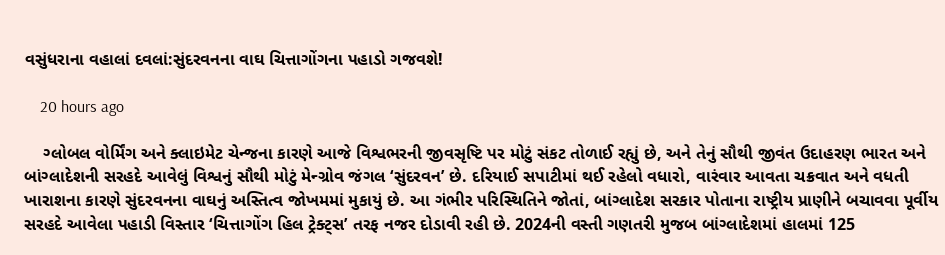વસુંધરાના વહાલાં દવલાં:સુંદરવનના વાઘ ચિત્તાગોંગના પહાડો ગજવશે!

    20 hours ago

    ગ્લોબલ વોર્મિંગ અને ક્લાઇમેટ ચેન્જના કારણે આજે વિશ્વભરની જીવસૃષ્ટિ પર મોટું સંકટ તોળાઈ રહ્યું છે, અને તેનું સૌથી જીવંત ઉદાહરણ ભારત અને બાંગ્લાદેશની સરહદે આવેલું વિશ્વનું સૌથી મોટું મેન્ગ્રોવ જંગલ ‘સુંદરવન’ છે. દરિયાઈ સપાટીમાં થઈ રહેલો વધારો, વારંવાર આવતા ચક્રવાત અને વધતી ખારાશના કારણે સુંદરવનના વાઘનું અસ્તિત્વ જોખમમાં મુકાયું છે. આ ગંભીર પરિસ્થિતિને જોતાં, બાંગ્લાદેશ સરકાર પોતાના રાષ્ટ્રીય પ્રાણીને બચાવવા પૂર્વીય સરહદે આવેલા પહાડી વિસ્તાર ‘ચિત્તાગોંગ હિલ ટ્રેક્ટ્સ’ તરફ નજર દોડાવી રહી છે. 2024ની વસ્તી ગણતરી મુજબ બાંગ્લાદેશમાં હાલમાં 125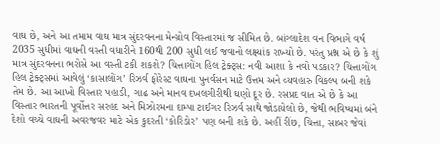વાઘ છે, અને આ તમામ વાઘ માત્ર સુંદરવનના મેન્ગ્રોવ વિસ્તારમાં જ સીમિત છે. બાંગ્લાદેશ વન વિભાગે વર્ષ 2035 સુધીમાં વાઘની વસ્તી વધારીને 160થી 200 સુધી લઈ જવાનો લક્ષ્યાંક રાખ્યો છે. પરંતુ પ્રશ્ન એ છે કે શું માત્ર સુંદરવનના ભરોસે આ વસ્તી ટકી શકશે? ચિત્તાગોંગ હિલ ટ્રેક્ટ્સ: નવી આશા કે નવો પડકાર? ચિત્તાગોંગ હિલ ટ્રેક્ટ્સમાં આવેલું ‘કાસાલોંગ’ રિઝર્વ ફોરેસ્ટ વાઘના પુનર્વસન માટે ઉત્તમ અને વ્યવહારુ વિકલ્પ બની શકે તેમ છે. આ આખો વિસ્તાર પહાડી, ગાઢ અને માનવ દખલગીરીથી ઘણો દૂર છે. રસપ્રદ વાત એ છે કે આ વિસ્તાર ભારતની પૂર્વોત્તર સરહદ અને મિઝોરમના દામ્પા ટાઈગર રિઝર્વ સાથે જોડાયેલો છે, જેથી ભવિષ્યમાં બંને દેશો વચ્ચે વાઘની અવરજવર માટે એક કુદરતી ‘કોરિડોર’ પણ બની શકે છે. અહીં રીંછ, ચિત્તા, સાબર જેવાં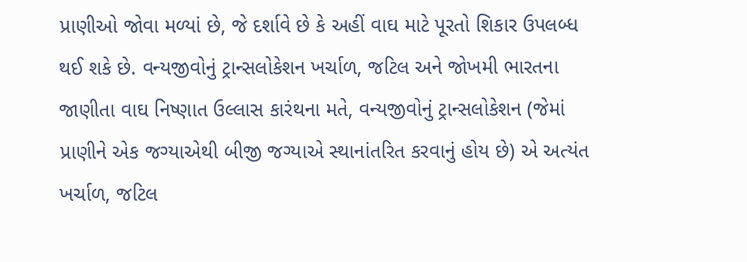પ્રાણીઓ જોવા મળ્યાં છે, જે દર્શાવે છે કે અહીં વાઘ માટે પૂરતો શિકાર ઉપલબ્ધ થઈ શકે છે. વન્યજીવોનું ટ્રાન્સલોકેશન ખર્ચાળ, જટિલ અને જોખમી ભારતના જાણીતા વાઘ નિષ્ણાત ઉલ્લાસ કારંથના મતે, વન્યજીવોનું ટ્રાન્સલોકેશન (જેમાં પ્રાણીને એક જગ્યાએથી બીજી જગ્યાએ સ્થાનાંતરિત કરવાનું હોય છે) એ અત્યંત ખર્ચાળ, જટિલ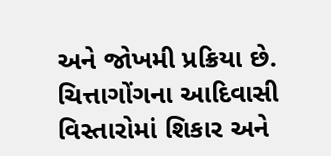અને જોખમી પ્રક્રિયા છે. ચિત્તાગોંગના આદિવાસી વિસ્તારોમાં શિકાર અને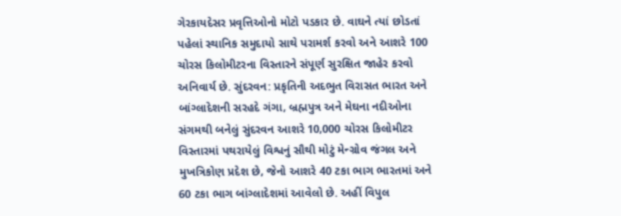ગેરકાયદેસર પ્રવૃત્તિઓનો મોટો પડકાર છે. વાઘને ત્યાં છોડતાં પહેલાં સ્થાનિક સમુદાયો સાથે પરામર્શ કરવો અને આશરે 100 ચોરસ કિલોમીટરના વિસ્તારને સંપૂર્ણ સુરક્ષિત જાહેર કરવો અનિવાર્ય છે. સુંદરવન: પ્રકૃતિની અદભુત વિરાસત ભારત અને બાંગ્લાદેશની સરહદે ગંગા, બ્રહ્મપુત્ર અને મેઘના નદીઓના સંગમથી બનેલું સુંદરવન આશરે 10,000 ચોરસ કિલોમીટર વિસ્તારમાં પથરાયેલું વિશ્વનું સૌથી મોટું મેન્ગ્રોવ જંગલ અને મુખત્રિકોણ પ્રદેશ છે, જેનો આશરે 40 ટકા ભાગ ભારતમાં અને 60 ટકા ભાગ બાંગ્લાદેશમાં આવેલો છે. અહીં વિપુલ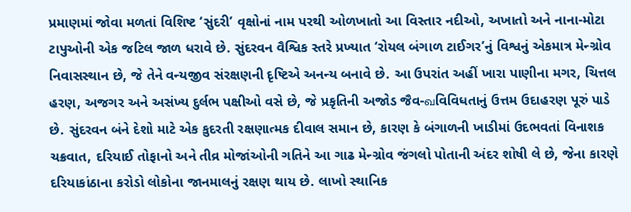પ્રમાણમાં જોવા મળતાં વિશિષ્ટ ‘સુંદરી’ વૃક્ષોનાં નામ પરથી ઓળખાતો આ વિસ્તાર નદીઓ, અખાતો અને નાના-મોટા ટાપુઓની એક જટિલ જાળ ધરાવે છે. સુંદરવન વૈશ્વિક સ્તરે પ્રખ્યાત ‘રોયલ બંગાળ ટાઈગર’નું વિશ્વનું એકમાત્ર મેન્ગ્રોવ નિવાસસ્થાન છે, જે તેને વન્યજીવ સંરક્ષણની દૃષ્ટિએ અનન્ય બનાવે છે. આ ઉપરાંત અહીં ખારા પાણીના મગર, ચિત્તલ હરણ, અજગર અને અસંખ્ય દુર્લભ પક્ષીઓ વસે છે, જે પ્રકૃતિની અજોડ જૈવ-வવિવિધતાનું ઉત્તમ ઉદાહરણ પૂરું પાડે છે. સુંદરવન બંને દેશો માટે એક કુદરતી રક્ષણાત્મક દીવાલ સમાન છે, કારણ કે બંગાળની ખાડીમાં ઉદભવતાં વિનાશક ચક્રવાત, દરિયાઈ તોફાનો અને તીવ્ર મોજાંઓની ગતિને આ ગાઢ મેન્ગ્રોવ જંગલો પોતાની અંદર શોષી લે છે, જેના કારણે દરિયાકાંઠાના કરોડો લોકોના જાનમાલનું રક્ષણ થાય છે. લાખો સ્થાનિક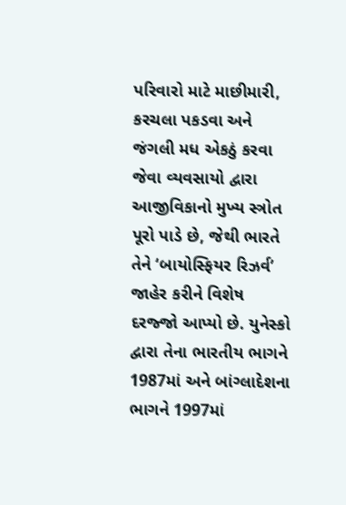પરિવારો માટે માછીમારી, કરચલા પકડવા અને જંગલી મધ એકઠું કરવા જેવા વ્યવસાયો દ્વારા આજીવિકાનો મુખ્ય સ્ત્રોત પૂરો પાડે છે, જેથી ભારતે તેને ‘બાયોસ્ફિયર રિઝર્વ’ જાહેર કરીને વિશેષ દરજ્જો આપ્યો છે. યુનેસ્કો દ્વારા તેના ભારતીય ભાગને 1987માં અને બાંગ્લાદેશના ભાગને 1997માં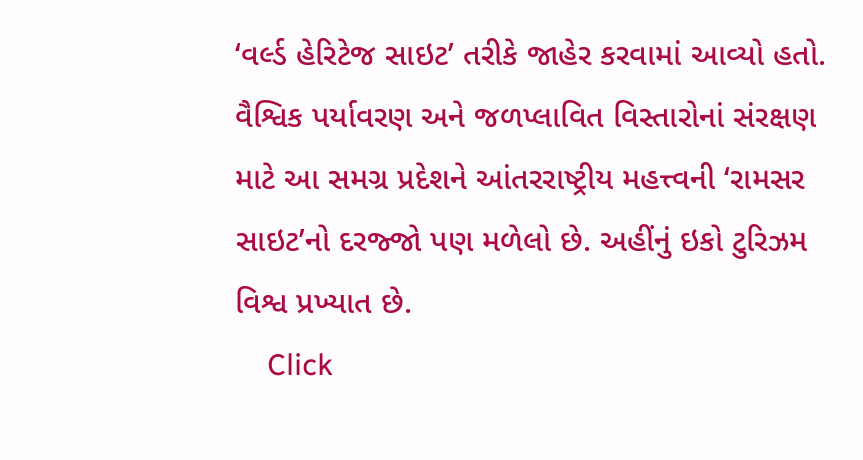‘વર્લ્ડ હેરિટેજ સાઇટ’ તરીકે જાહેર કરવામાં આવ્યો હતો. વૈશ્વિક પર્યાવરણ અને જળપ્લાવિત વિસ્તારોનાં સંરક્ષણ માટે આ સમગ્ર પ્રદેશને આંતરરાષ્ટ્રીય મહત્ત્વની ‘રામસર સાઇટ’નો દરજ્જો પણ મળેલો છે. અહીંનું ઇકો ટુરિઝમ વિશ્વ પ્રખ્યાત છે.
    Click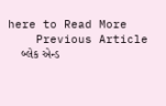here to Read More
    Previous Article
    બ્લેક એન્ડ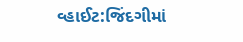વ્હાઈટ:જિંદગીમાં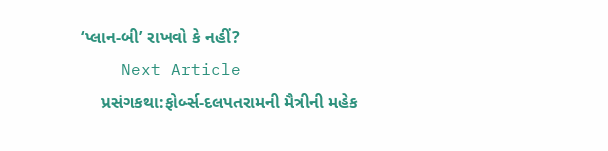‘પ્લાન-બી’ રાખવો કે નહીં?
    Next Article
    પ્રસંગકથા:ફોર્બ્સ-દલપતરામની મૈત્રીની મહેક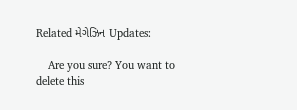Related મેગેઝિન Updates:

    Are you sure? You want to delete this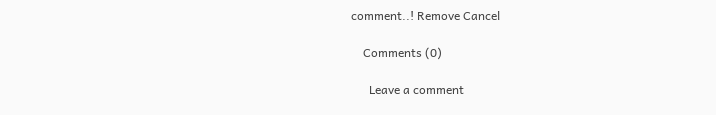comment..! Remove Cancel

    Comments (0)

      Leave a comment